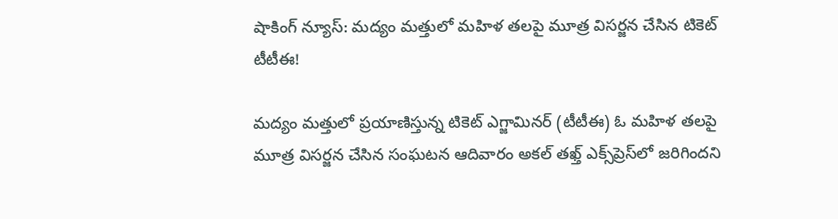షాకింగ్ న్యూస్: మద్యం మత్తులో మహిళ తలపై మూత్ర విసర్జన చేసిన టికెట్ టీటీఈ!

మద్యం మత్తులో ప్రయాణిస్తున్న టికెట్ ఎగ్జామినర్ (టీటీఈ) ఓ మహిళ తలపై మూత్ర విసర్జన చేసిన సంఘటన ఆదివారం అకల్ తఖ్త్ ఎక్స్‌ప్రెస్‌లో జరిగిందని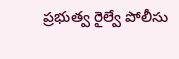ప్రభుత్వ రైల్వే పోలీసు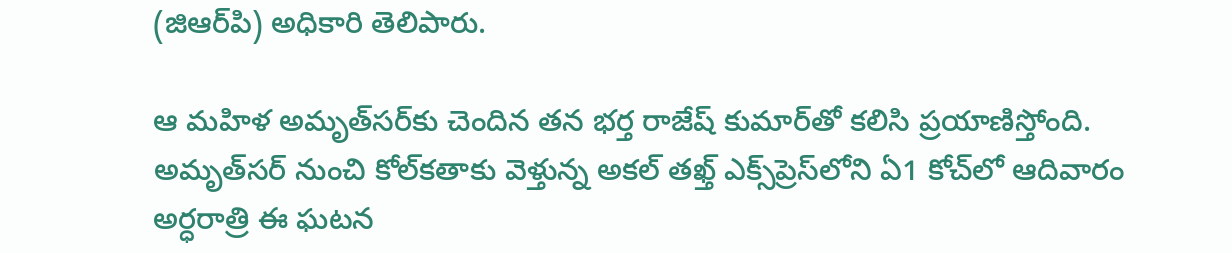(జిఆర్‌పి) అధికారి తెలిపారు.

ఆ మహిళ అమృత్‌సర్‌కు చెందిన తన భర్త రాజేష్ కుమార్‌తో కలిసి ప్రయాణిస్తోంది. అమృత్‌సర్‌ నుంచి కోల్‌కతాకు వెళ్తున్న అకల్‌ తఖ్త్‌ ఎక్స్‌ప్రెస్‌లోని ఏ1 కోచ్‌లో ఆదివారం అర్ధరాత్రి ఈ ఘటన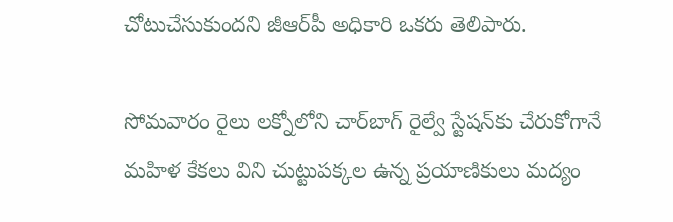చోటుచేసుకుందని జీఆర్‌పీ అధికారి ఒకరు తెలిపారు.

సోమవారం రైలు లక్నోలోని చార్‌బాగ్ రైల్వే స్టేషన్‌కు చేరుకోగానే మహిళ కేకలు విని చుట్టుపక్కల ఉన్న ప్రయాణికులు మద్యం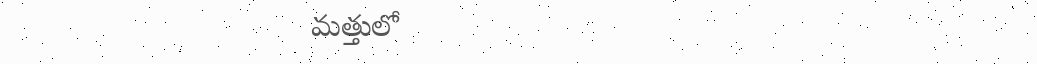మత్తులో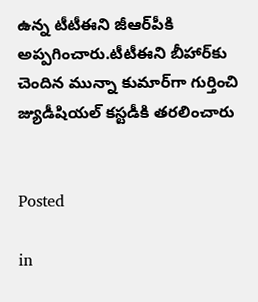ఉన్న టీటీఈని జీఆర్‌పీకి అప్పగించారు.టీటీఈని బీహార్‌కు చెందిన మున్నా కుమార్‌గా గుర్తించి జ్యుడీషియల్ కస్టడీకి తరలించారు


Posted

in